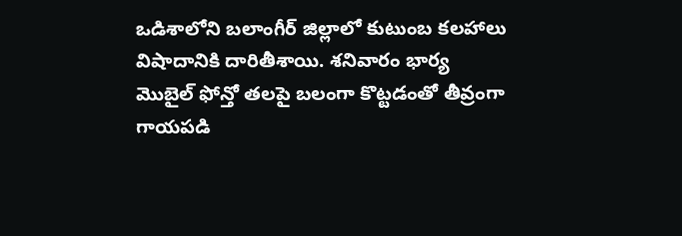ఒడిశాలోని బలాంగీర్ జిల్లాలో కుటుంబ కలహాలు విషాదానికి దారితీశాయి. శనివారం భార్య మొబైల్ ఫోన్తో తలపై బలంగా కొట్టడంతో తీవ్రంగా గాయపడి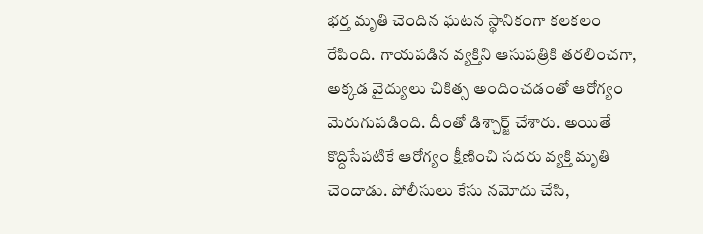భర్త మృతి చెందిన ఘటన స్థానికంగా కలకలం రేపింది. గాయపడిన వ్యక్తిని ఆసుపత్రికి తరలించగా, అక్కడ వైద్యులు చికిత్స అందించడంతో ఆరోగ్యం మెరుగుపడింది. దీంతో డిశ్చార్జ్ చేశారు. అయితే కొద్దిసేపటికే ఆరోగ్యం క్షీణించి సదరు వ్యక్తి మృతి చెందాడు. పోలీసులు కేసు నమోదు చేసి,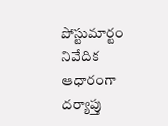పోస్టుమార్టం నివేదిక ఆధారంగా దర్యాప్తు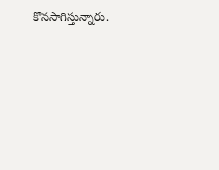కొనసాగిస్తున్నారు.